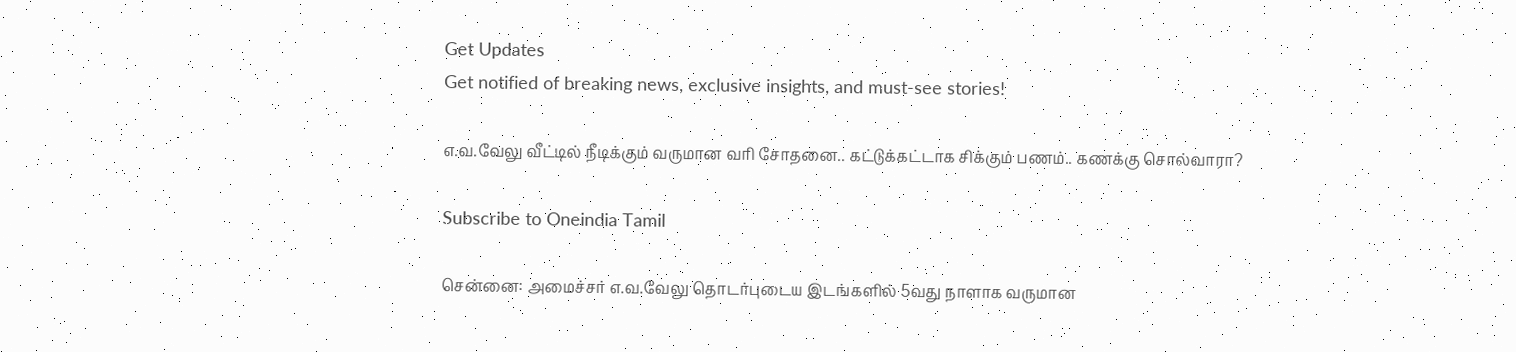Get Updates
Get notified of breaking news, exclusive insights, and must-see stories!

எ.வ.வேலு வீட்டில் நீடிக்கும் வருமான வரி சோதனை.. கட்டுக்கட்டாக சிக்கும் பணம்.. கணக்கு சொல்வாரா?

Subscribe to Oneindia Tamil

சென்னை: அமைச்சர் எ.வ.வேலு தொடர்புடைய இடங்களில் 5வது நாளாக வருமான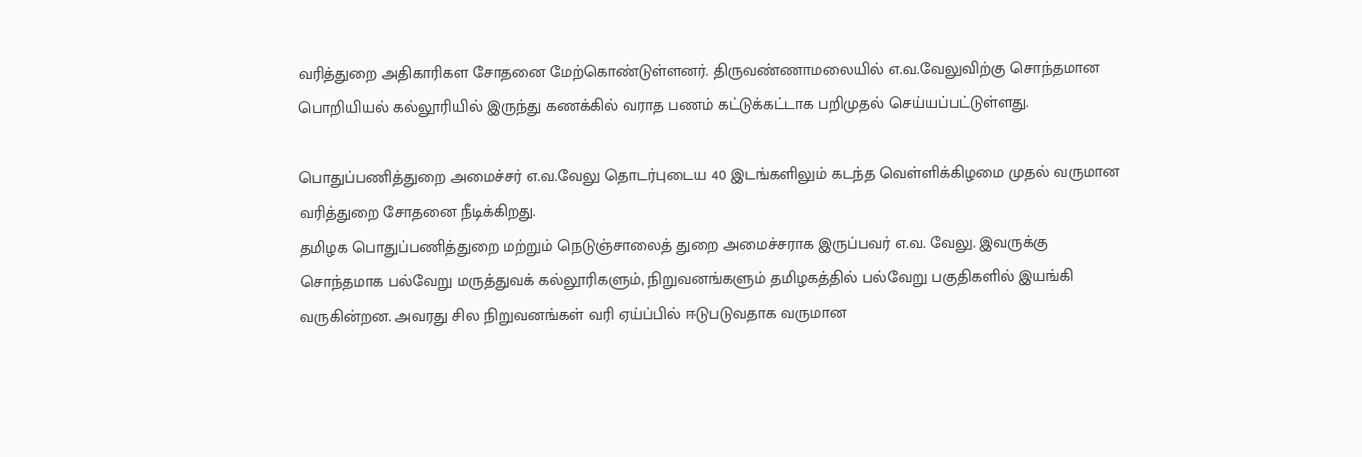வரித்துறை அதிகாரிகள சோதனை மேற்கொண்டுள்ளனர். திருவண்ணாமலையில் எ.வ.வேலுவிற்கு சொந்தமான பொறியியல் கல்லூரியில் இருந்து கணக்கில் வராத பணம் கட்டுக்கட்டாக பறிமுதல் செய்யப்பட்டுள்ளது.

பொதுப்பணித்துறை அமைச்சர் எ.வ.வேலு தொடர்புடைய 40 இடங்களிலும் கடந்த வெள்ளிக்கிழமை முதல் வருமான வரித்துறை சோதனை நீடிக்கிறது.
தமிழக பொதுப்பணித்துறை மற்றும் நெடுஞ்சாலைத் துறை அமைச்சராக இருப்பவர் எ.வ. வேலு. இவருக்கு சொந்தமாக பல்வேறு மருத்துவக் கல்லூரிகளும், நிறுவனங்களும் தமிழகத்தில் பல்வேறு பகுதிகளில் இயங்கி வருகின்றன. அவரது சில நிறுவனங்கள் வரி ஏய்ப்பில் ஈடுபடுவதாக வருமான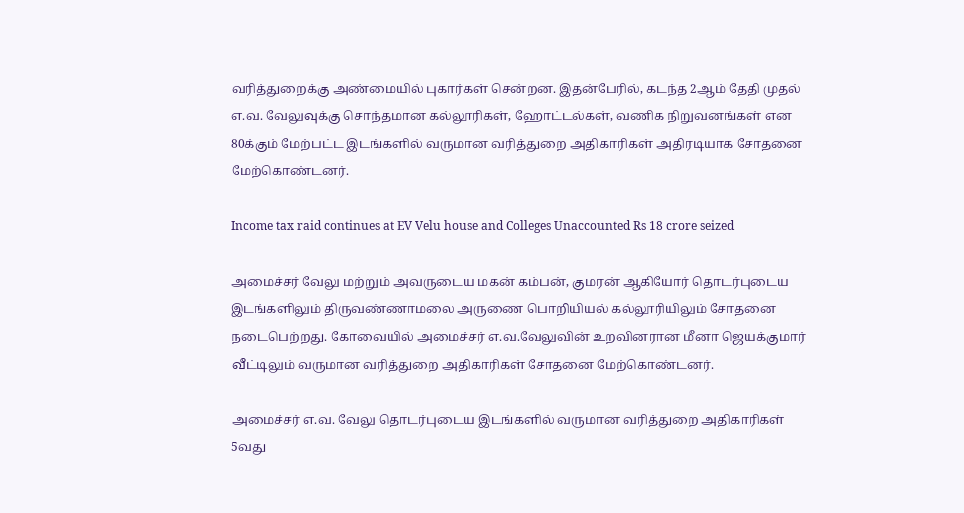வரித்துறைக்கு அண்மையில் புகார்கள் சென்றன. இதன்பேரில், கடந்த 2ஆம் தேதி முதல் எ.வ. வேலுவுக்கு சொந்தமான கல்லூரிகள், ஹோட்டல்கள், வணிக நிறுவனங்கள் என 80க்கும் மேற்பட்ட இடங்களில் வருமான வரித்துறை அதிகாரிகள் அதிரடியாக சோதனை மேற்கொண்டனர்.

Income tax raid continues at EV Velu house and Colleges Unaccounted Rs 18 crore seized

அமைச்சர் வேலு மற்றும் அவருடைய மகன் கம்பன், குமரன் ஆகியோர் தொடர்புடைய இடங்களிலும் திருவண்ணாமலை அருணை பொறியியல் கல்லூரியிலும் சோதனை நடைபெற்றது. கோவையில் அமைச்சர் எ.வ.வேலுவின் உறவினரான மீனா ஜெயக்குமார் வீட்டிலும் வருமான வரித்துறை அதிகாரிகள் சோதனை மேற்கொண்டனர்.

அமைச்சர் எ.வ. வேலு தொடர்புடைய இடங்களில் வருமான வரித்துறை அதிகாரிகள் 5வது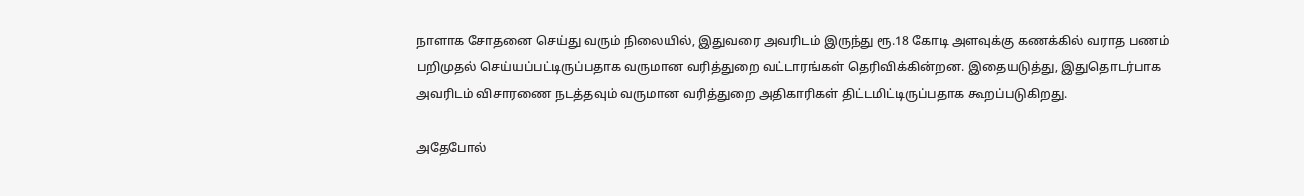நாளாக சோதனை செய்து வரும் நிலையில், இதுவரை அவரிடம் இருந்து ரூ.18 கோடி அளவுக்கு கணக்கில் வராத பணம் பறிமுதல் செய்யப்பட்டிருப்பதாக வருமான வரித்துறை வட்டாரங்கள் தெரிவிக்கின்றன. இதையடுத்து, இதுதொடர்பாக அவரிடம் விசாரணை நடத்தவும் வருமான வரித்துறை அதிகாரிகள் திட்டமிட்டிருப்பதாக கூறப்படுகிறது.

அதேபோல்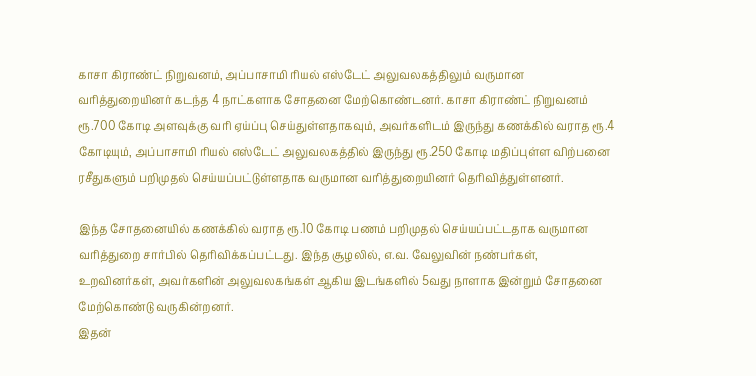காசா கிராண்ட் நிறுவனம், அப்பாசாமி ரியல் எஸ்டேட் அலுவலகத்திலும் வருமான வரித்துறையினர் கடந்த 4 நாட்களாக சோதனை மேற்கொண்டனர். காசா கிராண்ட் நிறுவனம் ரூ.700 கோடி அளவுக்கு வரி ஏய்ப்பு செய்துள்ளதாகவும், அவர்களிடம் இருந்து கணக்கில் வராத ரூ.4 கோடியும், அப்பாசாமி ரியல் எஸ்டேட் அலுவலகத்தில் இருந்து ரூ.250 கோடி மதிப்புள்ள விற்பனை ரசீதுகளும் பறிமுதல் செய்யப்பட்டுள்ளதாக வருமான வரித்துறையினர் தெரிவித்துள்ளனர்.

இந்த சோதனையில் கணக்கில் வராத ரூ.10 கோடி பணம் பறிமுதல் செய்யப்பட்டதாக வருமான வரித்துறை சார்பில் தெரிவிக்கப்பட்டது. இந்த சூழலில், எ.வ. வேலுவின் நண்பர்கள், உறவினர்கள், அவர்களின் அலுவலகங்கள் ஆகிய இடங்களில் 5வது நாளாக இன்றும் சோதனை மேற்கொண்டு வருகின்றனர்.
இதன்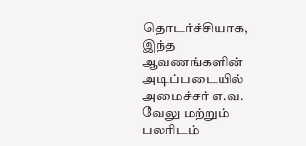தொடர்ச்சியாக, இந்த ஆவணங்களின் அடிப்படையில் அமைச்சர் எ.வ. வேலு மற்றும் பலரிடம்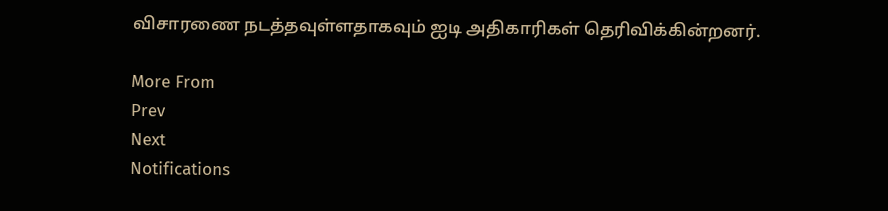விசாரணை நடத்தவுள்ளதாகவும் ஐடி அதிகாரிகள் தெரிவிக்கின்றனர்.

More From
Prev
Next
Notifications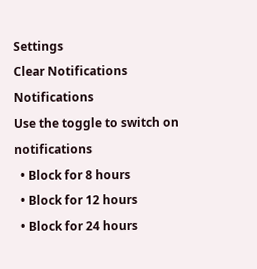Settings
Clear Notifications
Notifications
Use the toggle to switch on notifications
  • Block for 8 hours
  • Block for 12 hours
  • Block for 24 hours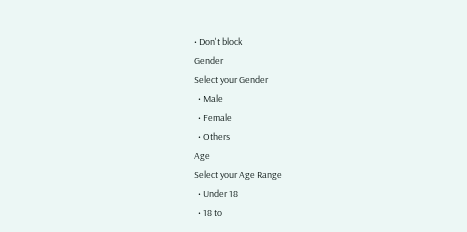• Don't block
Gender
Select your Gender
  • Male
  • Female
  • Others
Age
Select your Age Range
  • Under 18
  • 18 to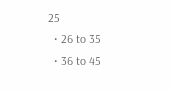25
  • 26 to 35
  • 36 to 45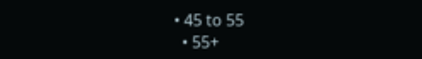• 45 to 55
  • 55+